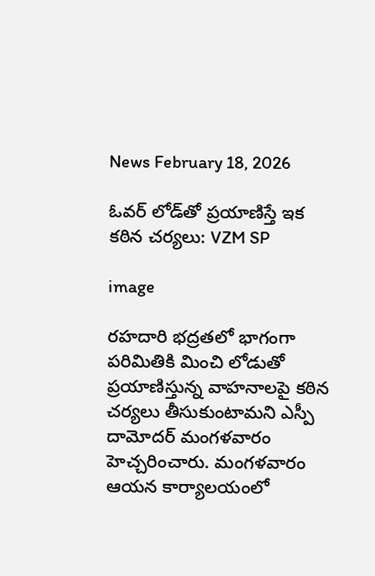News February 18, 2026

ఓవర్ లోడ్‌తో ప్రయాణిస్తే ఇక కఠిన చర్యలు: VZM SP

image

రహదారి భద్రతలో భాగంగా పరిమితికి మించి లోడుతో ప్రయాణిస్తున్న వాహనాలపై కఠిన చర్యలు తీసుకుంటామని ఎస్పీ దామోదర్ మంగళవారం హెచ్చరించారు. మంగళవారం ఆయన కార్యాలయంలో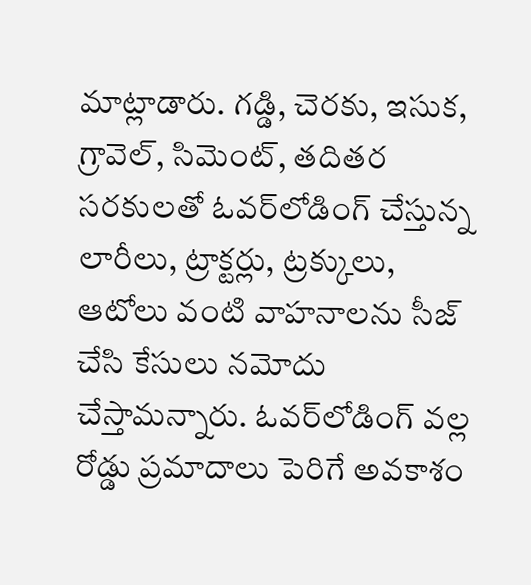మాట్లాడారు. గడ్డి, చెరకు, ఇసుక, గ్రావెల్, సిమెంట్, తదితర సరకులతో ఓవర్‌లోడింగ్ చేస్తున్న లారీలు, ట్రాక్టర్లు, ట్రక్కులు, ఆటోలు వంటి వాహనాలను సీజ్ చేసి కేసులు నమోదు చేస్తామన్నారు. ఓవర్‌లోడింగ్ వల్ల రోడ్డు ప్రమాదాలు పెరిగే అవకాశం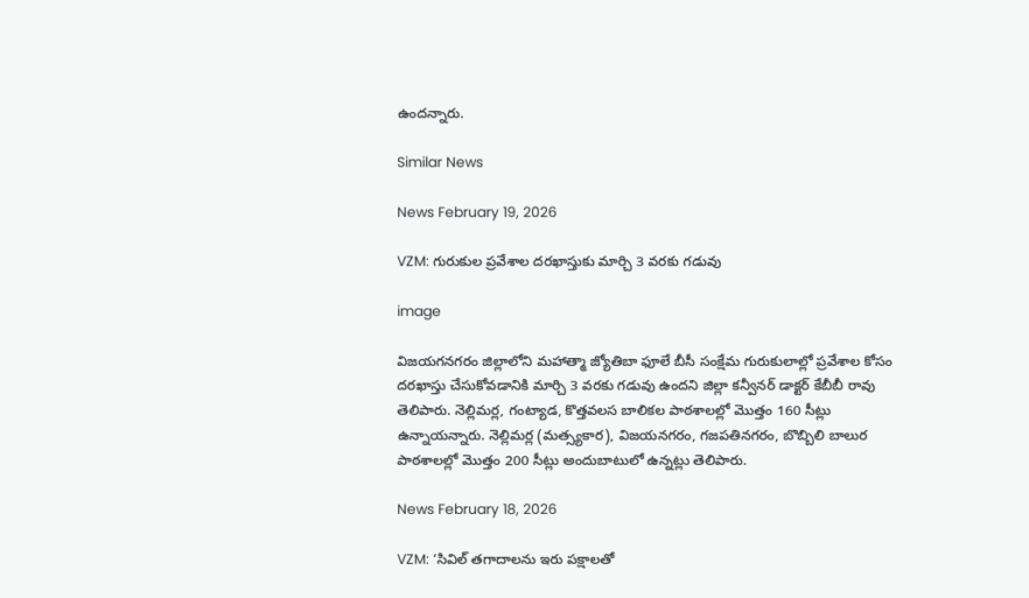ఉందన్నారు.

Similar News

News February 19, 2026

VZM: గురుకుల ప్రవేశాల దరఖాస్తుకు మార్చి 3 వరకు గడువు

image

విజయగనగరం జిల్లాలోని మహాత్మా జ్యోతిబా ఫూలే బీసీ సంక్షేమ గురుకులాల్లో ప్రవేశాల కోసం దరఖాస్తు చేసుకోవడానికి మార్చి 3 వరకు గడువు ఉందని జిల్లా కన్వీనర్ డాక్టర్ కేబీబీ రావు తెలిపారు. నెల్లిమర్ల, గంట్యాడ, కొత్తవలస బాలికల పాఠశాలల్లో మొత్తం 160 సీట్లు ఉన్నాయన్నారు. నెల్లిమర్ల (మత్స్యకార), విజయనగరం, గజపతినగరం, బొబ్బిలి బాలుర పాఠశాలల్లో మొత్తం 200 సీట్లు అందుబాటులో ఉన్నట్లు తెలిపారు.

News February 18, 2026

VZM: ‘సివిల్ తగాదాలను ఇరు పక్షాలతో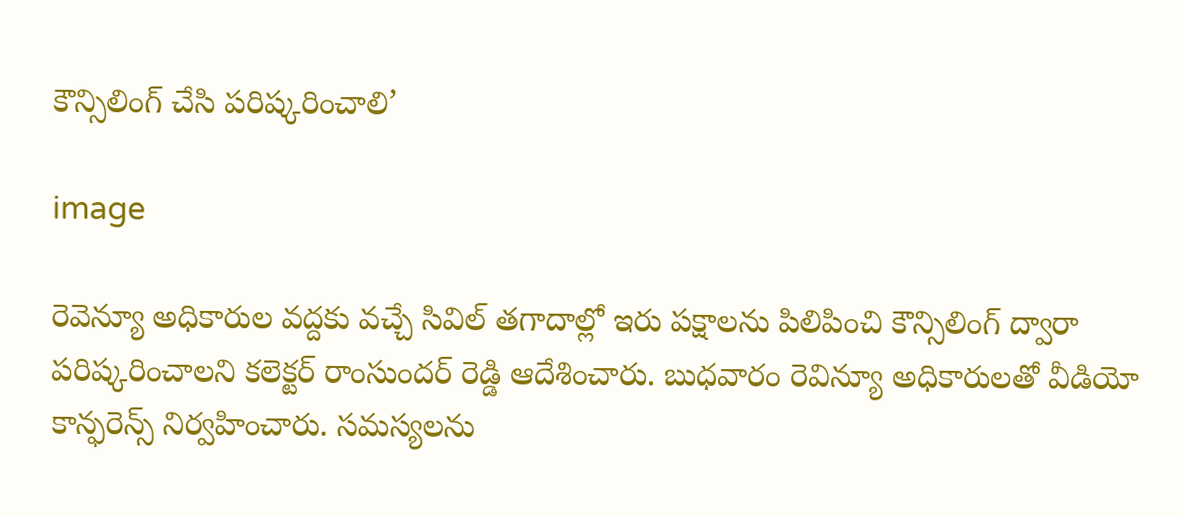కౌన్సిలింగ్ చేసి పరిష్కరించాలి’

image

రెవెన్యూ అధికారుల వద్దకు వచ్చే సివిల్ తగాదాల్లో ఇరు పక్షాలను పిలిపించి కౌన్సిలింగ్ ద్వారా పరిష్కరించాలని కలెక్టర్ రాంసుందర్ రెడ్డి ఆదేశించారు. బుధవారం రెవిన్యూ అధికారులతో వీడియో కాన్ఫరెన్స్ నిర్వహించారు. సమస్యలను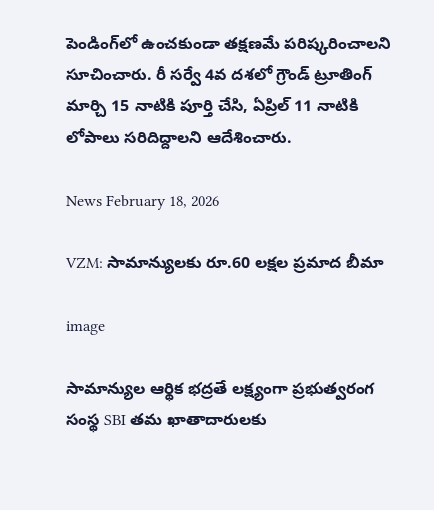పెండింగ్‌లో ఉంచకుండా తక్షణమే పరిష్కరించాలని సూచించారు. రీ సర్వే 4వ దశలో గ్రౌండ్ ట్రూతింగ్ మార్చి 15 నాటికి పూర్తి చేసి, ఏప్రిల్ 11 నాటికి లోపాలు సరిదిద్దాలని ఆదేశించారు.

News February 18, 2026

VZM: సామాన్యులకు రూ.60 లక్షల ప్రమాద బీమా

image

సామాన్యుల ఆర్థిక భద్రతే లక్ష్యంగా ప్రభుత్వరంగ సంస్థ SBI తమ ఖాతాదారులకు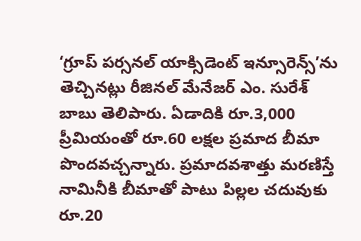‘గ్రూప్ పర్సనల్ యాక్సిడెంట్ ఇన్సూరెన్స్‌’ను తెచ్చినట్లు రీజినల్ మేనేజర్ ఎం. సురేశ్ బాబు తెలిపారు. ఏడాదికి రూ.3,000 ప్రీమియంతో రూ.60 లక్షల ప్రమాద బీమా పొందవచ్చన్నారు. ప్రమాదవశాత్తు మరణిస్తే నామినీకి బీమాతో పాటు పిల్లల చదువుకు రూ.20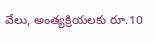వేలు, అంత్యక్రియలకు రూ.10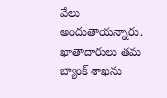వేలు అందుతాయన్నారు. ఖాతాదారులు తమ బ్యాంక్ శాఖను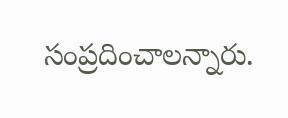సంప్రదించాలన్నారు.